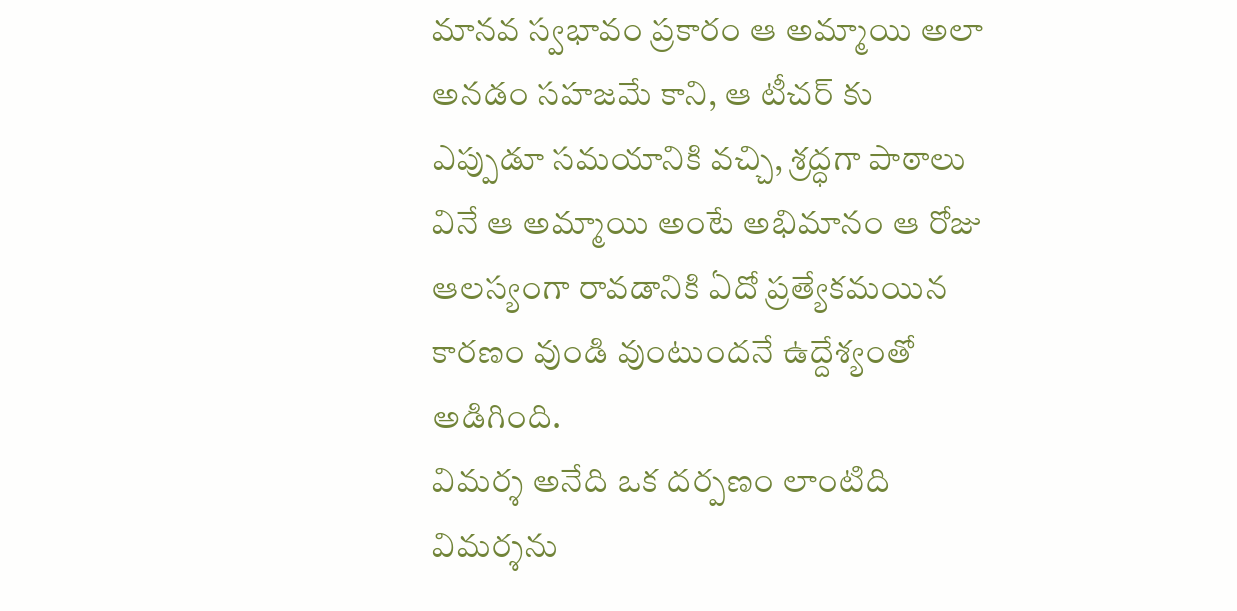మానవ స్వభావం ప్రకారం ఆ అమ్మాయి అలా అనడం సహజమే కాని, ఆ టీచర్ కు ఎప్పుడూ సమయానికి వచ్చి, శ్రద్ధగా పాఠాలు వినే ఆ అమ్మాయి అంటే అభిమానం ఆ రోజు ఆలస్యంగా రావడానికి ఏదో ప్రత్యేకమయిన కారణం వుండి వుంటుందనే ఉద్దేశ్యంతో అడిగింది.
విమర్శ అనేది ఒక దర్పణం లాంటిది విమర్శను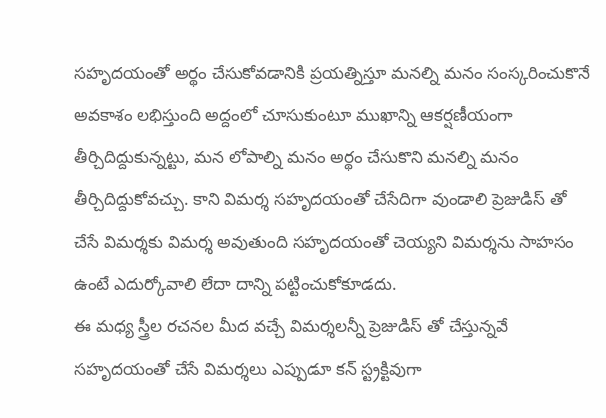సహృదయంతో అర్థం చేసుకోవడానికి ప్రయత్నిస్తూ మనల్ని మనం సంస్కరించుకొనే అవకాశం లభిస్తుంది అద్దంలో చూసుకుంటూ ముఖాన్ని ఆకర్షణీయంగా తీర్చిదిద్దుకున్నట్టు, మన లోపాల్ని మనం అర్థం చేసుకొని మనల్ని మనం తీర్చిదిద్దుకోవచ్చు. కాని విమర్శ సహృదయంతో చేసేదిగా వుండాలి ప్రెజుడిస్ తో చేసే విమర్శకు విమర్శ అవుతుంది సహృదయంతో చెయ్యని విమర్శను సాహసం ఉంటే ఎదుర్కోవాలి లేదా దాన్ని పట్టించుకోకూడదు.
ఈ మధ్య స్త్రీల రచనల మీద వచ్చే విమర్శలన్నీ ప్రెజుడిస్ తో చేస్తున్నవే సహృదయంతో చేసే విమర్శలు ఎప్పుడూ కన్ స్ట్రక్టివుగా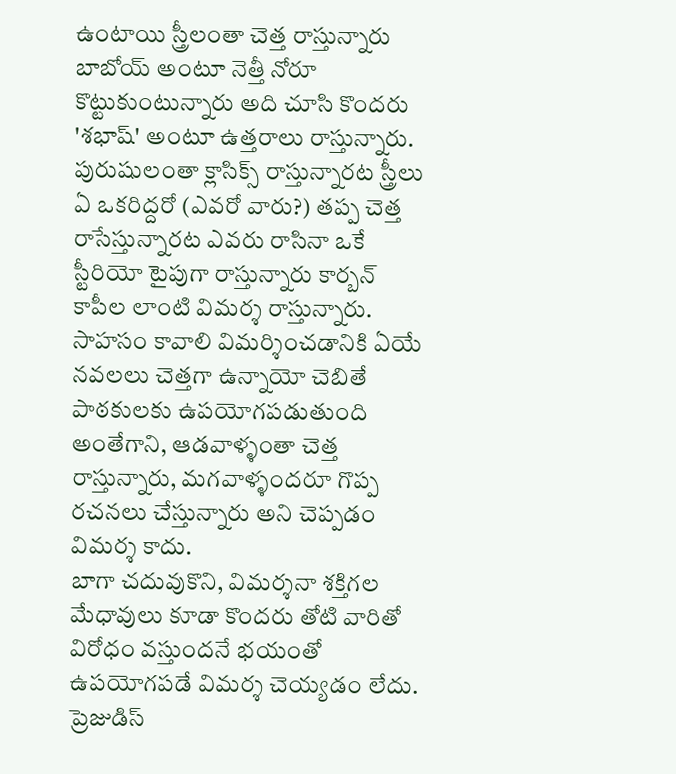ఉంటాయి స్త్రీలంతా చెత్త రాస్తున్నారు బాబోయ్ అంటూ నెత్తీ నోరూ కొట్టుకుంటున్నారు అది చూసి కొందరు 'శభాష్' అంటూ ఉత్తరాలు రాస్తున్నారు.
పురుషులంతా క్లాసిక్స్ రాస్తున్నారట స్త్రీలు ఏ ఒకరిద్దరో (ఎవరో వారు?) తప్ప చెత్త రాసేస్తున్నారట ఎవరు రాసినా ఒకే స్టీరియో టైపుగా రాస్తున్నారు కార్బన్ కాపీల లాంటి విమర్శ రాస్తున్నారు.
సాహసం కావాలి విమర్శించడానికి ఏయే నవలలు చెత్తగా ఉన్నాయో చెబితే పాఠకులకు ఉపయోగపడుతుంది అంతేగాని, ఆడవాళ్ళంతా చెత్త రాస్తున్నారు, మగవాళ్ళందరూ గొప్ప రచనలు చేస్తున్నారు అని చెప్పడం విమర్శ కాదు.
బాగా చదువుకొని, విమర్శనా శక్తిగల మేధావులు కూడా కొందరు తోటి వారితో విరోధం వస్తుందనే భయంతో ఉపయోగపడే విమర్శ చెయ్యడం లేదు.
ప్రెజుడిస్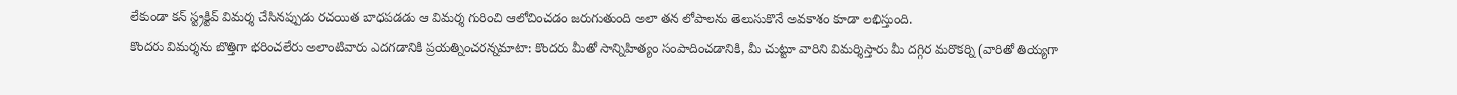లేకుండా కన్ స్ట్రక్టివ్ విమర్శ చేసినప్పుడు రచయిత బాధపడడు ఆ విమర్శ గురించి ఆలోచించడం జరుగుతుంది అలా తన లోపాలను తెలుసుకొనే అవకాశం కూడా లభిస్తుంది.
కొందరు విమర్శను బొత్తిగా భరించలేరు అలాంటివారు ఎదగడానికి ప్రయత్నించరన్నమాటా: కొందరు మీతో సాన్నిహిత్యం సంపాదించడానికి, మీ చుట్టూ వారిని విమర్శిస్తారు మీ దగ్గిర మరొకర్ని (వారితో తియ్యగా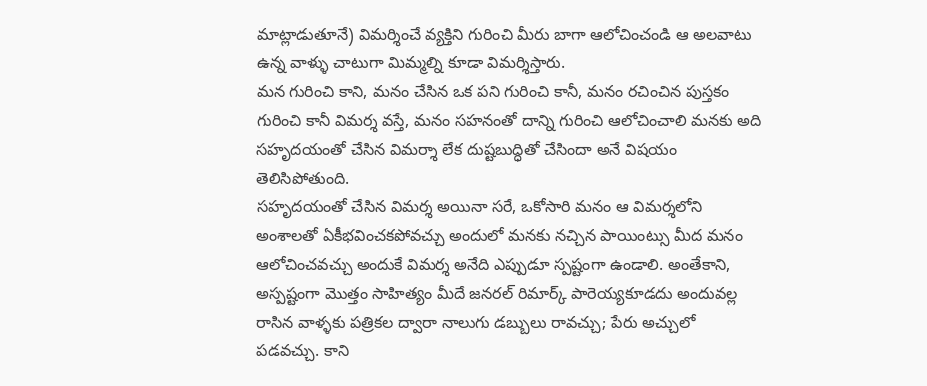మాట్లాడుతూనే) విమర్శించే వ్యక్తిని గురించి మీరు బాగా ఆలోచించండి ఆ అలవాటు ఉన్న వాళ్ళు చాటుగా మిమ్మల్ని కూడా విమర్శిస్తారు.
మన గురించి కాని, మనం చేసిన ఒక పని గురించి కానీ, మనం రచించిన పుస్తకం గురించి కానీ విమర్శ వస్తే, మనం సహనంతో దాన్ని గురించి ఆలోచించాలి మనకు అది సహృదయంతో చేసిన విమర్శా లేక దుష్టబుద్ధితో చేసిందా అనే విషయం తెలిసిపోతుంది.
సహృదయంతో చేసిన విమర్శ అయినా సరే, ఒకోసారి మనం ఆ విమర్శలోని అంశాలతో ఏకీభవించకపోవచ్చు అందులో మనకు నచ్చిన పాయింట్సు మీద మనం ఆలోచించవచ్చు అందుకే విమర్శ అనేది ఎప్పుడూ స్పష్టంగా ఉండాలి. అంతేకాని, అస్పష్టంగా మొత్తం సాహిత్యం మీదే జనరల్ రిమార్క్ పారెయ్యకూడదు అందువల్ల రాసిన వాళ్ళకు పత్రికల ద్వారా నాలుగు డబ్బులు రావచ్చు; పేరు అచ్చులో పడవచ్చు. కాని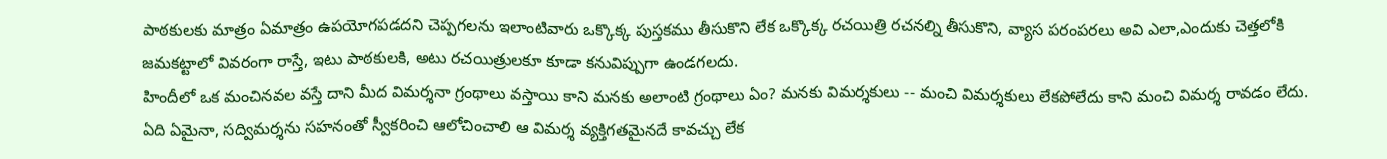పాఠకులకు మాత్రం ఏమాత్రం ఉపయోగపడదని చెప్పగలను ఇలాంటివారు ఒక్కొక్క పుస్తకము తీసుకొని లేక ఒక్కొక్క రచయిత్రి రచనల్ని తీసుకొని, వ్యాస పరంపరలు అవి ఎలా,ఎందుకు చెత్తలోకి జమకట్టాలో వివరంగా రాస్తే, ఇటు పాఠకులకి, అటు రచయిత్రులకూ కూడా కనువిప్పుగా ఉండగలదు.
హిందీలో ఒక మంచినవల వస్తే దాని మీద విమర్శనా గ్రంథాలు వస్తాయి కాని మనకు అలాంటి గ్రంథాలు ఏం? మనకు విమర్శకులు -- మంచి విమర్శకులు లేకపోలేదు కాని మంచి విమర్శ రావడం లేదు.
ఏది ఏమైనా, సద్విమర్శను సహనంతో స్వీకరించి ఆలోచించాలి ఆ విమర్శ వ్యక్తిగతమైనదే కావచ్చు లేక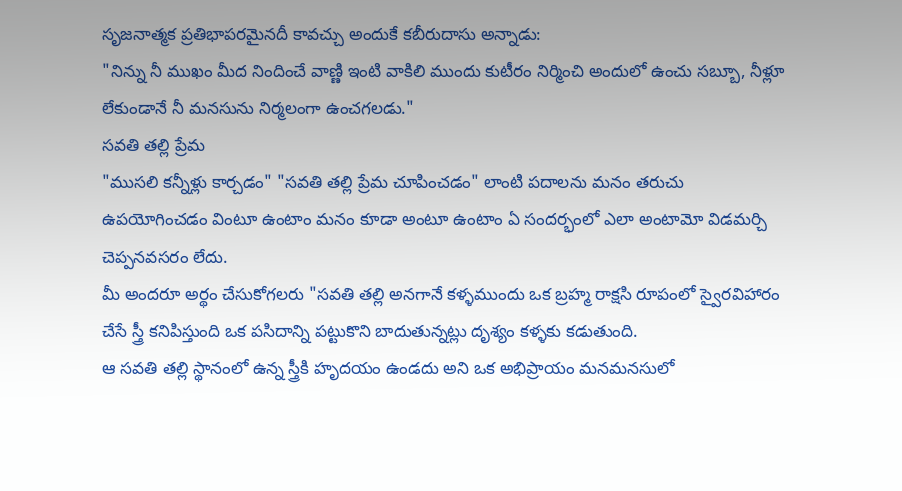సృజనాత్మక ప్రతిభాపరమైనదీ కావచ్చు అందుకే కబీరుదాసు అన్నాడు:
"నిన్ను నీ ముఖం మీద నిందించే వాణ్ణి ఇంటి వాకిలి ముందు కుటీరం నిర్మించి అందులో ఉంచు సబ్బూ, నీళ్లూ లేకుండానే నీ మనసును నిర్మలంగా ఉంచగలడు."
సవతి తల్లి ప్రేమ
"ముసలి కన్నీళ్లు కార్చడం" "సవతి తల్లి ప్రేమ చూపించడం" లాంటి పదాలను మనం తరుచు ఉపయోగించడం వింటూ ఉంటాం మనం కూడా అంటూ ఉంటాం ఏ సందర్భంలో ఎలా అంటామో విడమర్చి చెప్పనవసరం లేదు.
మీ అందరూ అర్థం చేసుకోగలరు "సవతి తల్లి అనగానే కళ్ళముందు ఒక బ్రహ్మ రాక్షసి రూపంలో స్వైరవిహారం చేసే స్త్రీ కనిపిస్తుంది ఒక పసిదాన్ని పట్టుకొని బాదుతున్నట్లు దృశ్యం కళ్ళకు కడుతుంది.
ఆ సవతి తల్లి స్థానంలో ఉన్న స్త్రీకి హృదయం ఉండదు అని ఒక అభిప్రాయం మనమనసులో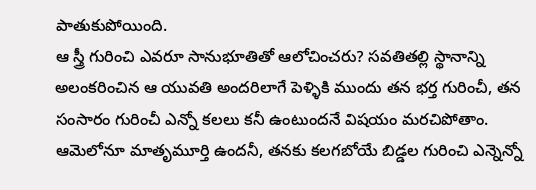పాతుకుపోయింది.
ఆ స్త్రీ గురించి ఎవరూ సానుభూతితో ఆలోచించరు? సవతితల్లి స్థానాన్ని అలంకరించిన ఆ యువతి అందరిలాగే పెళ్ళికి ముందు తన భర్త గురించీ, తన సంసారం గురించీ ఎన్నో కలలు కనీ ఉంటుందనే విషయం మరచిపోతాం.
ఆమెలోనూ మాతృమూర్తి ఉందనీ, తనకు కలగబోయే బిడ్డల గురించి ఎన్నెన్నో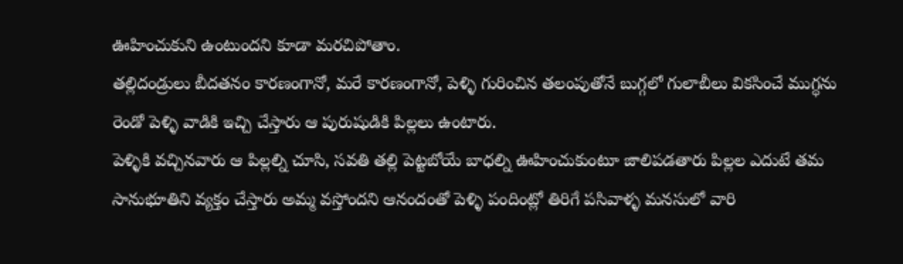ఊహించుకుని ఉంటుందని కూడా మరచిపోతాం.
తల్లిదండ్రులు బీదతనం కారణంగానో, మరే కారణంగానో, పెళ్ళి గురించిన తలంపుతోనే బుగ్గలో గులాబీలు వికసించే ముగ్ధను రెండో పెళ్ళి వాడికి ఇచ్చి చేస్తారు ఆ పురుషుడికి పిల్లలు ఉంటారు.
పెళ్ళికి వచ్చినవారు ఆ పిల్లల్ని చూసి, సవతి తల్లి పెట్టబోయే బాధల్ని ఊహించుకుంటూ జాలిపడతారు పిల్లల ఎదుటే తమ సానుభూతిని వ్యక్తం చేస్తారు అమ్మ వస్తోందని ఆనందంతో పెళ్ళి పందింట్లో తిరిగే పసివాళ్ళ మనసులో వారి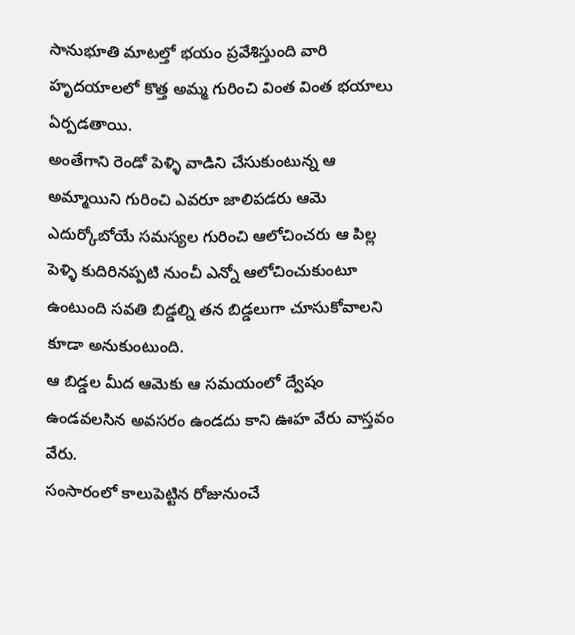సానుభూతి మాటల్తో భయం ప్రవేశిస్తుంది వారి హృదయాలలో కొత్త అమ్మ గురించి వింత వింత భయాలు ఏర్పడతాయి.
అంతేగాని రెండో పెళ్ళి వాడిని చేసుకుంటున్న ఆ అమ్మాయిని గురించి ఎవరూ జాలిపడరు ఆమె ఎదుర్కోబోయే సమస్యల గురించి ఆలోచించరు ఆ పిల్ల పెళ్ళి కుదిరినప్పటి నుంచీ ఎన్నో ఆలోచించుకుంటూ ఉంటుంది సవతి బిడ్డల్ని తన బిడ్డలుగా చూసుకోవాలని కూడా అనుకుంటుంది.
ఆ బిడ్డల మీద ఆమెకు ఆ సమయంలో ద్వేషం ఉండవలసిన అవసరం ఉండదు కాని ఊహ వేరు వాస్తవం వేరు.
సంసారంలో కాలుపెట్టిన రోజునుంచే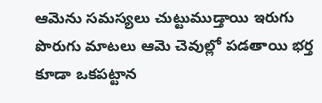ఆమెను సమస్యలు చుట్టుముడ్తాయి ఇరుగు పొరుగు మాటలు ఆమె చెవుల్లో పడతాయి భర్త కూడా ఒకపట్టాన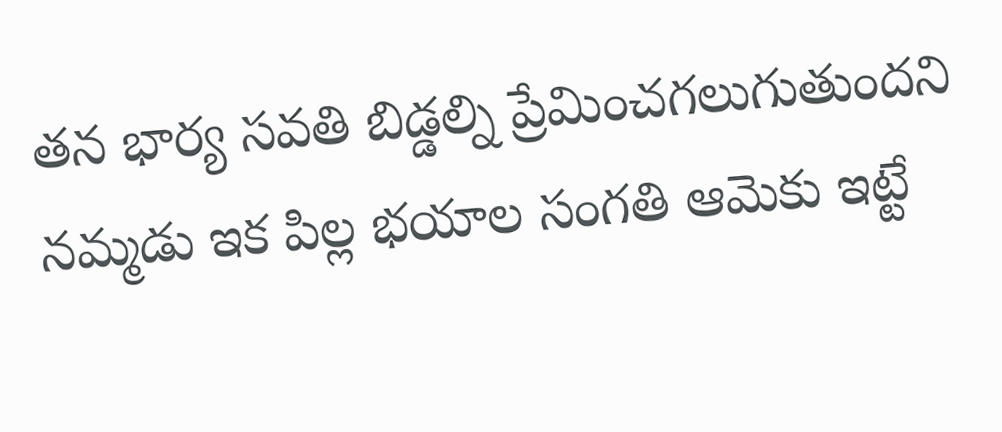తన భార్య సవతి బిడ్డల్ని ప్రేమించగలుగుతుందని నమ్మడు ఇక పిల్ల భయాల సంగతి ఆమెకు ఇట్టే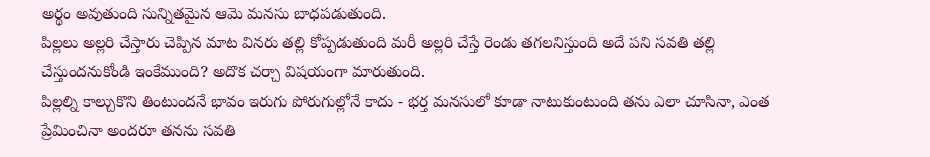అర్థం అవుతుంది సున్నితమైన ఆమె మనసు బాధపడుతుంది.
పిల్లలు అల్లరి చేస్తారు చెప్పిన మాట వినరు తల్లి కోప్పడుతుంది మరీ అల్లరి చేస్తే రెండు తగలనిస్తుంది అదే పని సవతి తల్లి చేస్తుందనుకోండి ఇంకేముంది? అదొక చర్చా విషయంగా మారుతుంది.
పిల్లల్ని కాల్చుకొని తింటుందనే భావం ఇరుగు పోరుగుల్లోనే కాదు - భర్త మనసులో కూడా నాటుకుంటుంది తను ఎలా చూసినా, ఎంత ప్రేమించినా అందరూ తనను సవతి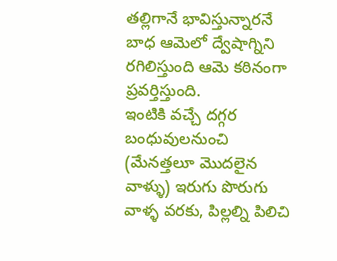తల్లిగానే భావిస్తున్నారనే బాధ ఆమెలో ద్వేషాగ్నిని రగిలిస్తుంది ఆమె కఠినంగా ప్రవర్తిస్తుంది.
ఇంటికి వచ్చే దగ్గర బంధువులనుంచి (మేనత్తలూ మొదలైన వాళ్ళు) ఇరుగు పొరుగు వాళ్ళ వరకు, పిల్లల్ని పిలిచి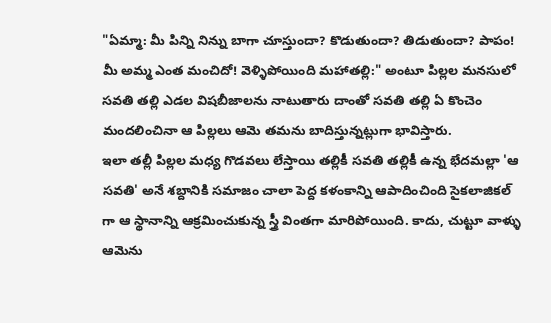"ఏమ్మా: మీ పిన్ని నిన్ను బాగా చూస్తుందా? కొడుతుందా? తిడుతుందా? పాపం! మీ అమ్మ ఎంత మంచిదో! వెళ్ళిపోయింది మహాతల్లి:" అంటూ పిల్లల మనసులో సవతి తల్లి ఎడల విషబీజాలను నాటుతారు దాంతో సవతి తల్లి ఏ కొంచెం మందలించినా ఆ పిల్లలు ఆమె తమను బాదిస్తున్నట్లుగా భావిస్తారు.
ఇలా తల్లీ పిల్లల మధ్య గొడవలు లేస్తాయి తల్లికీ సవతి తల్లికీ ఉన్న భేదమల్లా 'ఆ సవతి' అనే శబ్దానికి సమాజం చాలా పెద్ద కళంకాన్ని ఆపాదించింది సైకలాజికల్ గా ఆ స్థానాన్ని ఆక్రమించుకున్న స్త్రీ వింతగా మారిపోయింది. కాదు, చుట్టూ వాళ్ళు ఆమెను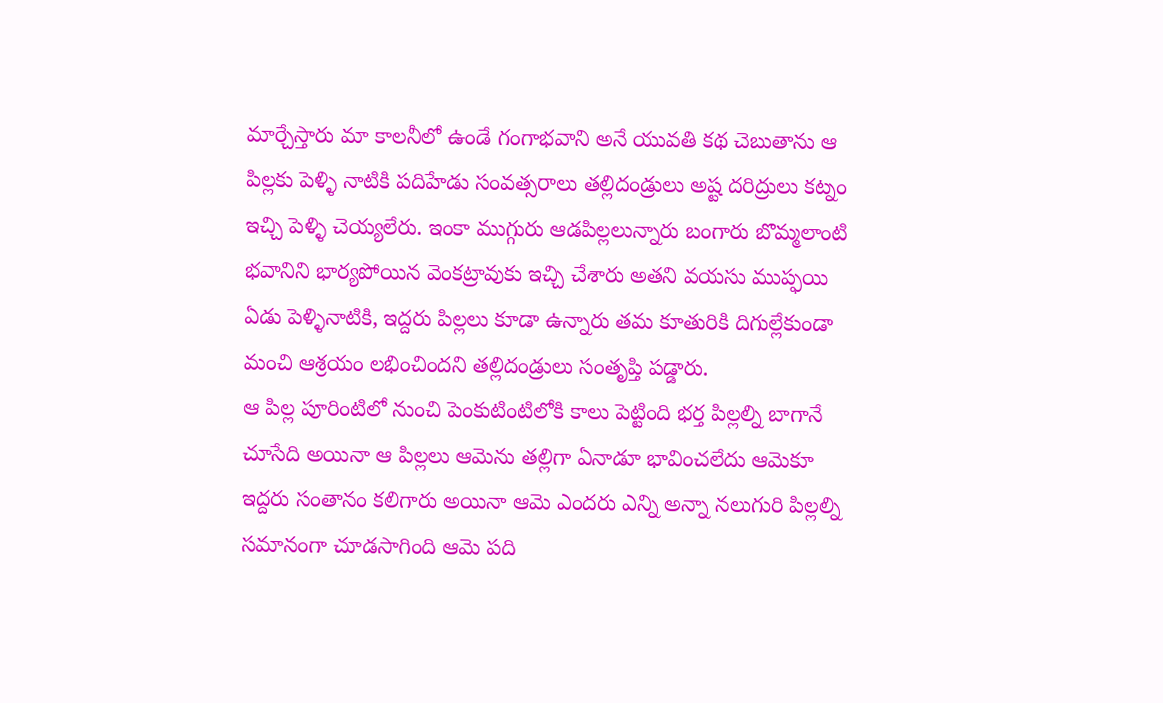మార్చేస్తారు మా కాలనీలో ఉండే గంగాభవాని అనే యువతి కథ చెబుతాను ఆ పిల్లకు పెళ్ళి నాటికి పదిహేడు సంవత్సరాలు తల్లిదండ్రులు అష్ట దరిద్రులు కట్నం ఇచ్చి పెళ్ళి చెయ్యలేరు. ఇంకా ముగ్గురు ఆడపిల్లలున్నారు బంగారు బొమ్మలాంటి భవానిని భార్యపోయిన వెంకట్రావుకు ఇచ్చి చేశారు అతని వయసు ముప్ఫయి ఏడు పెళ్ళినాటికి, ఇద్దరు పిల్లలు కూడా ఉన్నారు తమ కూతురికి దిగుల్లేకుండా మంచి ఆశ్రయం లభించిందని తల్లిదండ్రులు సంతృప్తి పడ్డారు.
ఆ పిల్ల పూరింటిలో నుంచి పెంకుటింటిలోకి కాలు పెట్టింది భర్త పిల్లల్ని బాగానే చూసేది అయినా ఆ పిల్లలు ఆమెను తల్లిగా ఏనాడూ భావించలేదు ఆమెకూ ఇద్దరు సంతానం కలిగారు అయినా ఆమె ఎందరు ఎన్ని అన్నా నలుగురి పిల్లల్ని సమానంగా చూడసాగింది ఆమె పది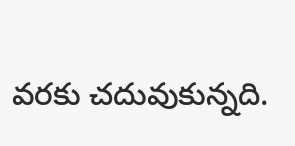వరకు చదువుకున్నది.